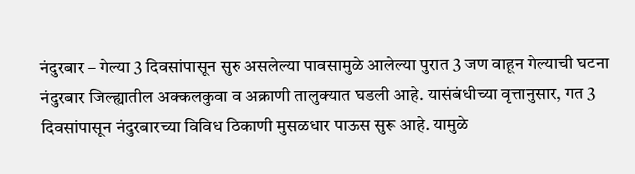नंदुरबार – गेल्या 3 दिवसांपासून सुरु असलेल्या पावसामुळे आलेल्या पुरात 3 जण वाहून गेल्याची घटना नंदुरबार जिल्ह्यातील अक्कलकुवा व अक्राणी तालुक्यात घडली आहे. यासंबंधीच्या वृत्तानुसार, गत 3 दिवसांपासून नंदुरबारच्या विविध ठिकाणी मुसळधार पाऊस सुरू आहे. यामुळे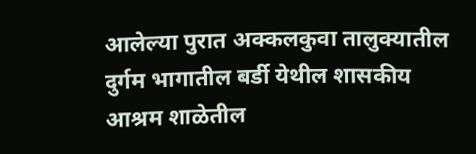आलेल्या पुरात अक्कलकुवा तालुक्यातील दुर्गम भागातील बर्डी येथील शासकीय आश्रम शाळेतील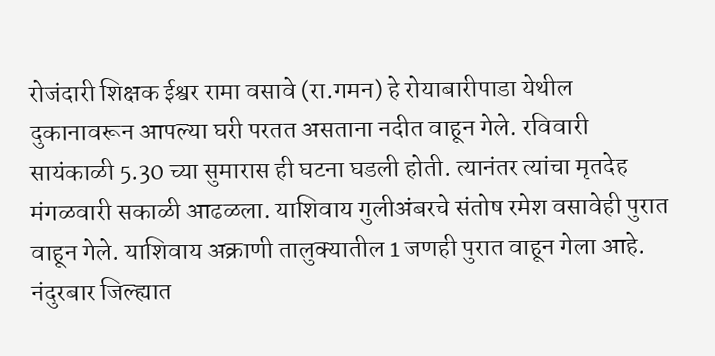रोजंदारी शिक्षक ईश्वर रामा वसावे (रा.गमन) हे रोयाबारीपाडा येथील दुकानावरून आपल्या घरी परतत असताना नदीत वाहून गेले. रविवारी सायंकाळी 5.30 च्या सुमारास ही घटना घडली होती. त्यानंतर त्यांचा मृतदेह मंगळवारी सकाळी आढळला. याशिवाय गुलीअंबरचे संतोष रमेश वसावेही पुरात वाहून गेले. याशिवाय अक्राणी तालुक्यातील 1 जणही पुरात वाहून गेला आहे. नंदुरबार जिल्ह्यात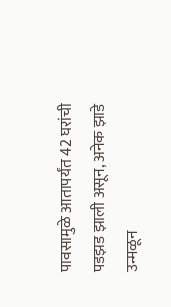पावसामुळे आतापर्यंत 42 घरांची पडझड झाली असून, अनेक झाडे उन्मळून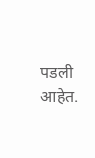पडली आहेत.